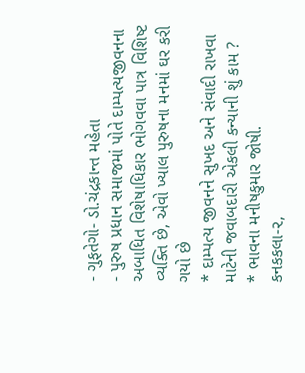- ગુફતેગો- ડો.ચંદ્રકાન્ત મહેતા
- પુરુષ પ્રધાન સમાજમાં પોતે દામ્પત્યજીવનના અબાધિત વિશેષાધિકાર ભોગવવા પાત્ર વિશિષ્ટ વ્યક્તિ છે, એવો ખ્યાલ પુરુષના મનમાં ઘર કરી ગયો છે
* દામ્પત્ય જીવનને સુખદ અને સંવાદી રાખવા માટેની જવાબદારી એકલી કન્યાની શું કામ ?
* ભાવના મનીષકુમાર જોષી.
કનકકલા-૨,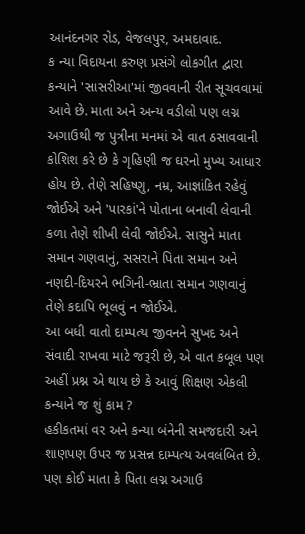આનંદનગર રોડ, વેજલપુર, અમદાવાદ.
ક ન્યા વિદાયના કરુણ પ્રસંગે લોકગીત દ્વારા કન્યાને 'સાસરીઆ'માં જીવવાની રીત સૂચવવામાં આવે છે. માતા અને અન્ય વડીલો પણ લગ્ન અગાઉથી જ પુત્રીના મનમાં એ વાત ઠસાવવાની કોશિશ કરે છે કે ગૃહિણી જ ઘરનો મુખ્ય આધાર હોય છે. તેણે સહિષ્ણુ, નમ્ર, આજ્ઞાંકિત રહેવું જોઈએ અને 'પારકાં'ને પોતાના બનાવી લેવાની કળા તેણે શીખી લેવી જોઈએ. સાસુને માતા સમાન ગણવાનું, સસરાને પિતા સમાન અને નણદી-દિયરને ભગિની-ભ્રાતા સમાન ગણવાનું તેણે કદાપિ ભૂલવું ન જોઈએ.
આ બધી વાતો દામ્પત્ય જીવનને સુખદ અને સંવાદી રાખવા માટે જરૂરી છે, એ વાત કબૂલ પણ અહીં પ્રશ્ન એ થાય છે કે આવું શિક્ષણ એકલી કન્યાને જ શું કામ ?
હકીકતમાં વર અને કન્યા બંનેની સમજદારી અને શાણપણ ઉપર જ પ્રસન્ન દામ્પત્ય અવલંબિત છે. પણ કોઈ માતા કે પિતા લગ્ન અગાઉ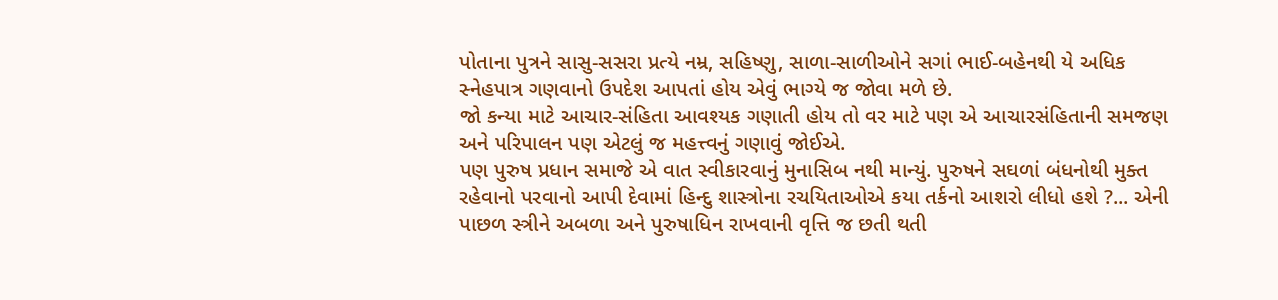પોતાના પુત્રને સાસુ-સસરા પ્રત્યે નમ્ર, સહિષ્ણુ, સાળા-સાળીઓને સગાં ભાઈ-બહેનથી યે અધિક સ્નેહપાત્ર ગણવાનો ઉપદેશ આપતાં હોય એવું ભાગ્યે જ જોવા મળે છે.
જો કન્યા માટે આચાર-સંહિતા આવશ્યક ગણાતી હોય તો વર માટે પણ એ આચારસંહિતાની સમજણ અને પરિપાલન પણ એટલું જ મહત્ત્વનું ગણાવું જોઈએ.
પણ પુરુષ પ્રધાન સમાજે એ વાત સ્વીકારવાનું મુનાસિબ નથી માન્યું. પુરુષને સઘળાં બંધનોથી મુક્ત રહેવાનો પરવાનો આપી દેવામાં હિન્દુ શાસ્ત્રોના રચયિતાઓએ કયા તર્કનો આશરો લીધો હશે ?... એની પાછળ સ્ત્રીને અબળા અને પુરુષાધિન રાખવાની વૃત્તિ જ છતી થતી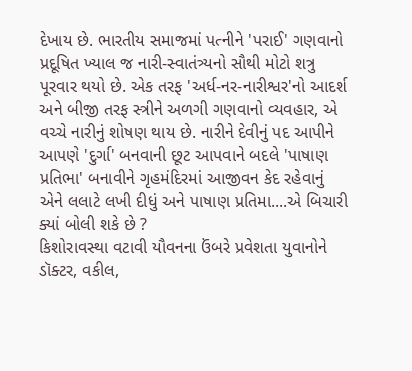દેખાય છે. ભારતીય સમાજમાં પત્નીને 'પરાઈ' ગણવાનો પ્રદૂષિત ખ્યાલ જ નારી-સ્વાતંત્ર્યનો સૌથી મોટો શત્રુ પૂરવાર થયો છે. એક તરફ 'અર્ધ-નર-નારીશ્વર'નો આદર્શ અને બીજી તરફ સ્ત્રીને અળગી ગણવાનો વ્યવહાર, એ વચ્ચે નારીનું શોષણ થાય છે. નારીને દેવીનું પદ આપીને આપણે 'દુર્ગા' બનવાની છૂટ આપવાને બદલે 'પાષાણ પ્રતિભા' બનાવીને ગૃહમંદિરમાં આજીવન કેદ રહેવાનું એને લલાટે લખી દીધું અને પાષાણ પ્રતિમા....એ બિચારી ક્યાં બોલી શકે છે ?
કિશોરાવસ્થા વટાવી યૌવનના ઉંબરે પ્રવેશતા યુવાનોને ડૉક્ટર, વકીલ,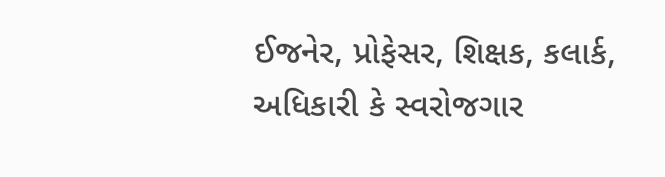ઈજનેર, પ્રોફેસર, શિક્ષક, કલાર્ક, અધિકારી કે સ્વરોજગાર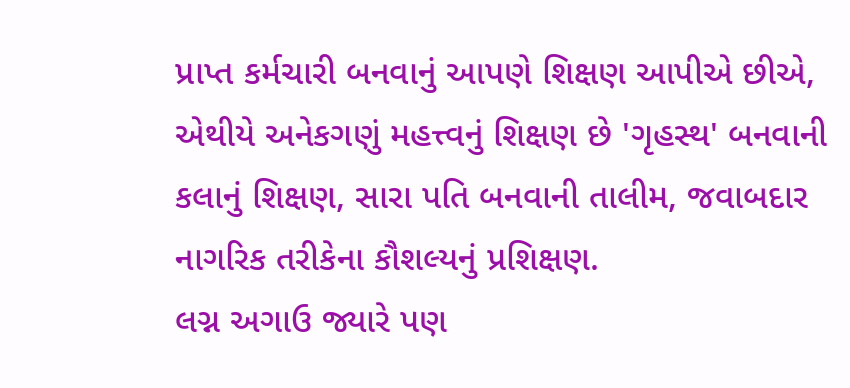પ્રાપ્ત કર્મચારી બનવાનું આપણે શિક્ષણ આપીએ છીએ, એથીયે અનેકગણું મહત્ત્વનું શિક્ષણ છે 'ગૃહસ્થ' બનવાની કલાનું શિક્ષણ, સારા પતિ બનવાની તાલીમ, જવાબદાર નાગરિક તરીકેના કૌશલ્યનું પ્રશિક્ષણ.
લગ્ન અગાઉ જ્યારે પણ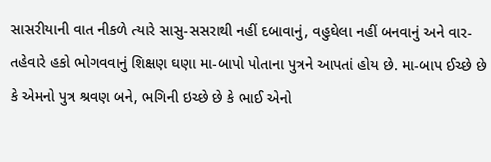સાસરીયાની વાત નીકળે ત્યારે સાસુ-સસરાથી નહીં દબાવાનું, વહુઘેલા નહીં બનવાનું અને વાર-તહેવારે હકો ભોગવવાનું શિક્ષણ ઘણા મા-બાપો પોતાના પુત્રને આપતાં હોય છે. મા-બાપ ઈચ્છે છે કે એમનો પુત્ર શ્રવણ બને, ભગિની ઇચ્છે છે કે ભાઈ એનો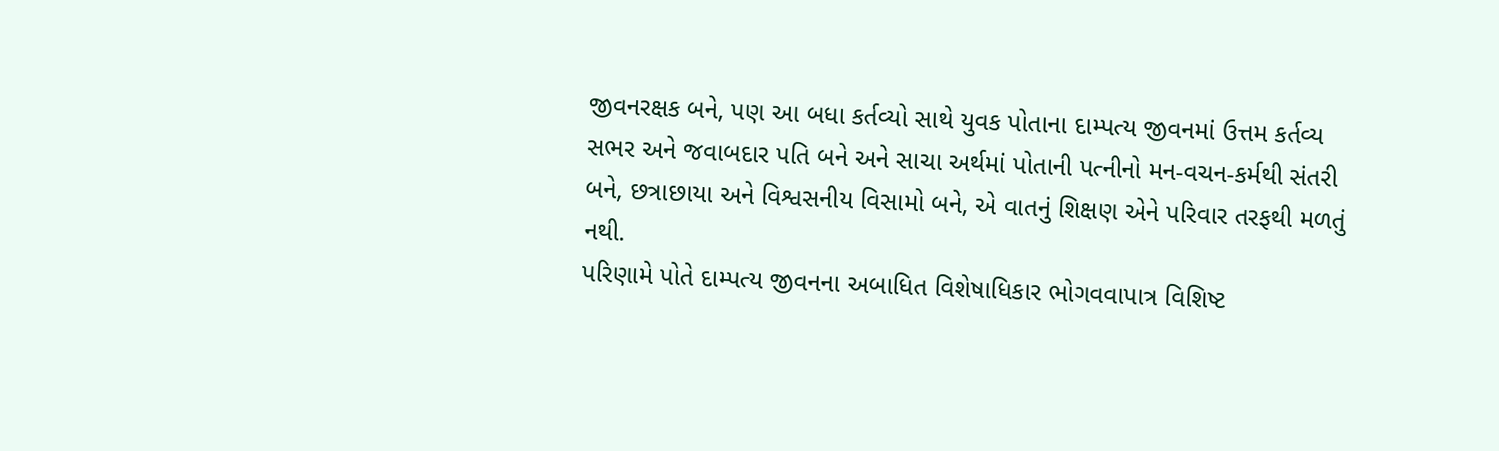જીવનરક્ષક બને, પણ આ બધા કર્તવ્યો સાથે યુવક પોતાના દામ્પત્ય જીવનમાં ઉત્તમ કર્તવ્ય સભર અને જવાબદાર પતિ બને અને સાચા અર્થમાં પોતાની પત્નીનો મન-વચન-કર્મથી સંતરી બને, છત્રાછાયા અને વિશ્વસનીય વિસામો બને, એ વાતનું શિક્ષણ એને પરિવાર તરફથી મળતું નથી.
પરિણામે પોતે દામ્પત્ય જીવનના અબાધિત વિશેષાધિકાર ભોગવવાપાત્ર વિશિષ્ટ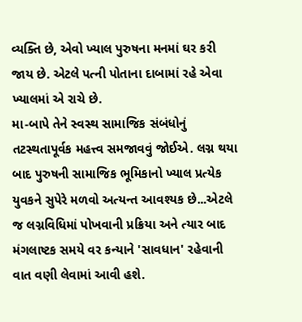વ્યક્તિ છે, એવો ખ્યાલ પુરુષના મનમાં ઘર કરી જાય છે. એટલે પત્ની પોતાના દાબામાં રહે એવા ખ્યાલમાં એ રાચે છે.
મા-બાપે તેને સ્વસ્થ સામાજિક સંબંધોનું તટસ્થતાપૂર્વક મહત્ત્વ સમજાવવું જોઈએ. લગ્ન થયા બાદ પુરુષની સામાજિક ભૂમિકાનો ખ્યાલ પ્રત્યેક યુવકને સુપેરે મળવો અત્યન્ત આવશ્યક છે...એટલે જ લગ્નવિધિમાં પોખવાની પ્રક્રિયા અને ત્યાર બાદ મંગલાષ્ટક સમયે વર કન્યાને 'સાવધાન' રહેવાની વાત વણી લેવામાં આવી હશે.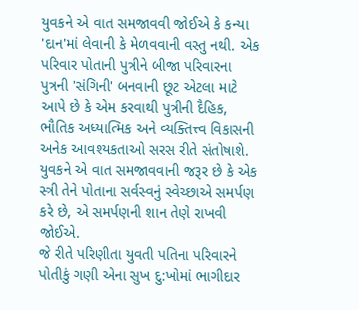યુવકને એ વાત સમજાવવી જોઈએ કે કન્યા 'દાન'માં લેવાની કે મેળવવાની વસ્તુ નથી. એક પરિવાર પોતાની પુત્રીને બીજા પરિવારના પુત્રની 'સંગિની' બનવાની છૂટ એટલા માટે આપે છે કે એમ કરવાથી પુત્રીની દૈહિક, ભૌતિક અધ્યાત્મિક અને વ્યક્તિત્ત્વ વિકાસની અનેક આવશ્યકતાઓ સરસ રીતે સંતોષાશે.
યુવકને એ વાત સમજાવવાની જરૂર છે કે એક સ્ત્રી તેને પોતાના સર્વસ્વનું સ્વેચ્છાએ સમર્પણ કરે છે, એ સમર્પણની શાન તેણે રાખવી જોઈએ.
જે રીતે પરિણીતા યુવતી પતિના પરિવારને પોતીકું ગણી એના સુખ દુ:ખોમાં ભાગીદાર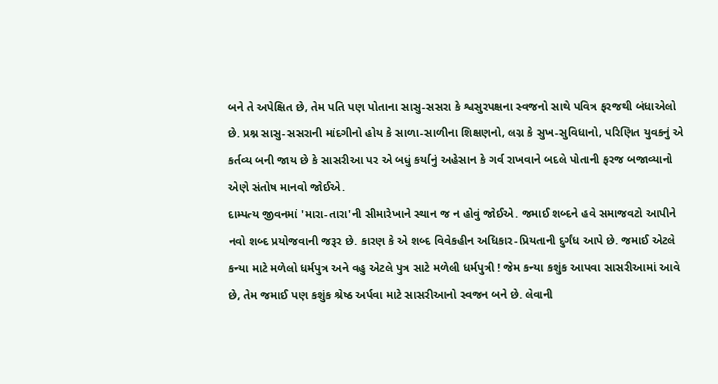બને તે અપેક્ષિત છે, તેમ પતિ પણ પોતાના સાસુ-સસરા કે શ્વસુરપક્ષના સ્વજનો સાથે પવિત્ર ફરજથી બંધાએલો છે. પ્રશ્ન સાસુ-સસરાની માંદગીનો હોય કે સાળા-સાળીના શિક્ષણનો, લગ્ન કે સુખ-સુવિધાનો, પરિણિત યુવકનું એ કર્તવ્ય બની જાય છે કે સાસરીઆ પર એ બધું કર્યાનું અહેસાન કે ગર્વ રાખવાને બદલે પોતાની ફરજ બજાવ્યાનો એણે સંતોષ માનવો જોઈએ.
દામ્પત્ય જીવનમાં 'મારા-તારા'ની સીમારેખાને સ્થાન જ ન હોવું જોઈએ. જમાઈ શબ્દને હવે સમાજવટો આપીને નવો શબ્દ પ્રયોજવાની જરૂર છે. કારણ કે એ શબ્દ વિવેકહીન અધિકાર-પ્રિયતાની દુર્ગંધ આપે છે. જમાઈ એટલે કન્યા માટે મળેલો ધર્મપુત્ર અને વહુ એટલે પુત્ર સાટે મળેલી ધર્મપુત્રી ! જેમ કન્યા કશુંક આપવા સાસરીઆમાં આવે છે, તેમ જમાઈ પણ કશુંક શ્રેષ્ઠ અર્પવા માટે સાસરીઆનો સ્વજન બને છે. લેવાની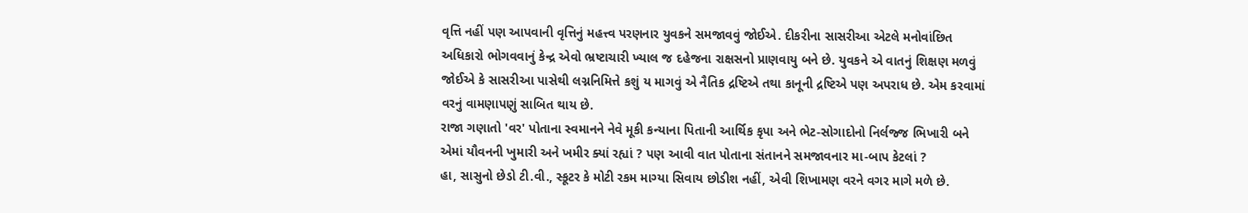વૃત્તિ નહીં પણ આપવાની વૃત્તિનું મહત્ત્વ પરણનાર યુવકને સમજાવવું જોઈએ. દીકરીના સાસરીઆ એટલે મનોવાંછિત અધિકારો ભોગવવાનું કેન્દ્ર એવો ભ્રષ્ટાચારી ખ્યાલ જ દહેજના રાક્ષસનો પ્રાણવાયુ બને છે. યુવકને એ વાતનું શિક્ષણ મળવું જોઈએ કે સાસરીઆ પાસેથી લગ્નનિમિત્તે કશું ય માગવું એ નૈતિક દ્રષ્ટિએ તથા કાનૂની દ્રષ્ટિએ પણ અપરાધ છે. એમ કરવામાં વરનું વામણાપણું સાબિત થાય છે.
રાજા ગણાતો 'વર' પોતાના સ્વમાનને નેવે મૂકી કન્યાના પિતાની આર્થિક કૃપા અને ભેટ-સોગાદોનો નિર્લજ્જ ભિખારી બને એમાં યૌવનની ખુમારી અને ખમીર ક્યાં રહ્યાં ? પણ આવી વાત પોતાના સંતાનને સમજાવનાર મા-બાપ કેટલાં ?
હા, સાસુનો છેડો ટી.વી., સ્કૂટર કે મોટી રકમ માગ્યા સિવાય છોડીશ નહીં, એવી શિખામણ વરને વગર માગે મળે છે.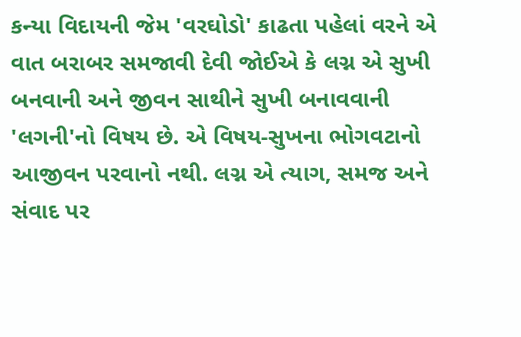કન્યા વિદાયની જેમ 'વરઘોડો' કાઢતા પહેલાં વરને એ
વાત બરાબર સમજાવી દેવી જોઈએ કે લગ્ન એ સુખી બનવાની અને જીવન સાથીને સુખી બનાવવાની 'લગની'નો વિષય છે. એ વિષય-સુખના ભોગવટાનો આજીવન પરવાનો નથી. લગ્ન એ ત્યાગ, સમજ અને સંવાદ પર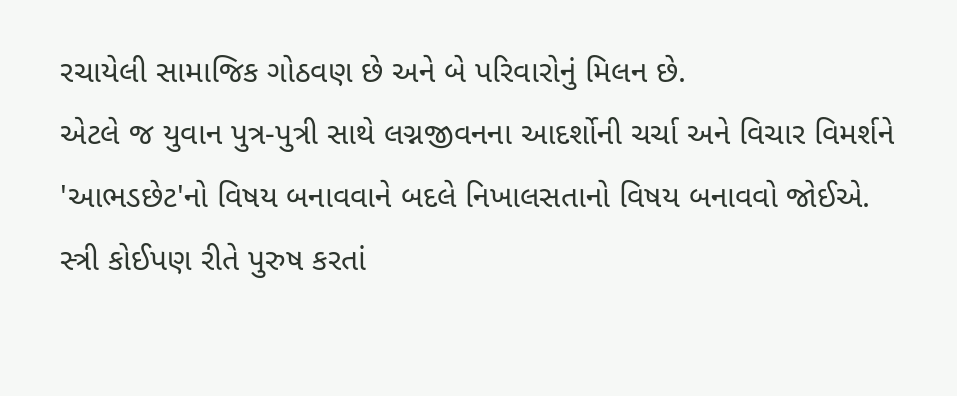રચાયેલી સામાજિક ગોઠવણ છે અને બે પરિવારોનું મિલન છે.
એટલે જ યુવાન પુત્ર-પુત્રી સાથે લગ્નજીવનના આદર્શોની ચર્ચા અને વિચાર વિમર્શને 'આભડછેટ'નો વિષય બનાવવાને બદલે નિખાલસતાનો વિષય બનાવવો જોઈએ. સ્ત્રી કોઈપણ રીતે પુરુષ કરતાં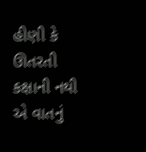હીણી કે ઊતરતી કક્ષાની નથી એ વાતનું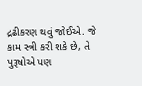દ્રઢીકરણ થવું જોઈએ. જે કામ સ્ત્રી કરી શકે છે, તે પુરૂષોએ પણ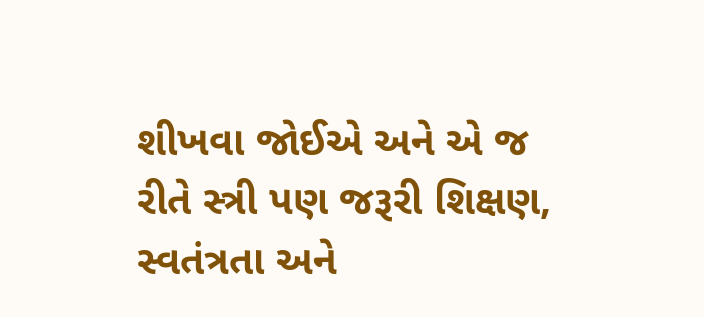શીખવા જોઈએ અને એ જ રીતે સ્ત્રી પણ જરૂરી શિક્ષણ, સ્વતંત્રતા અને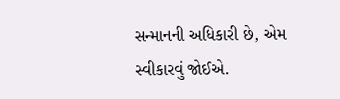સન્માનની અધિકારી છે, એમ સ્વીકારવું જોઈએ.